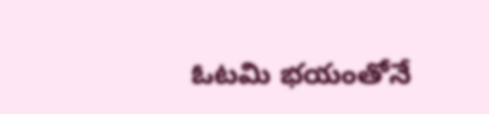ఓటమి భయంతోనే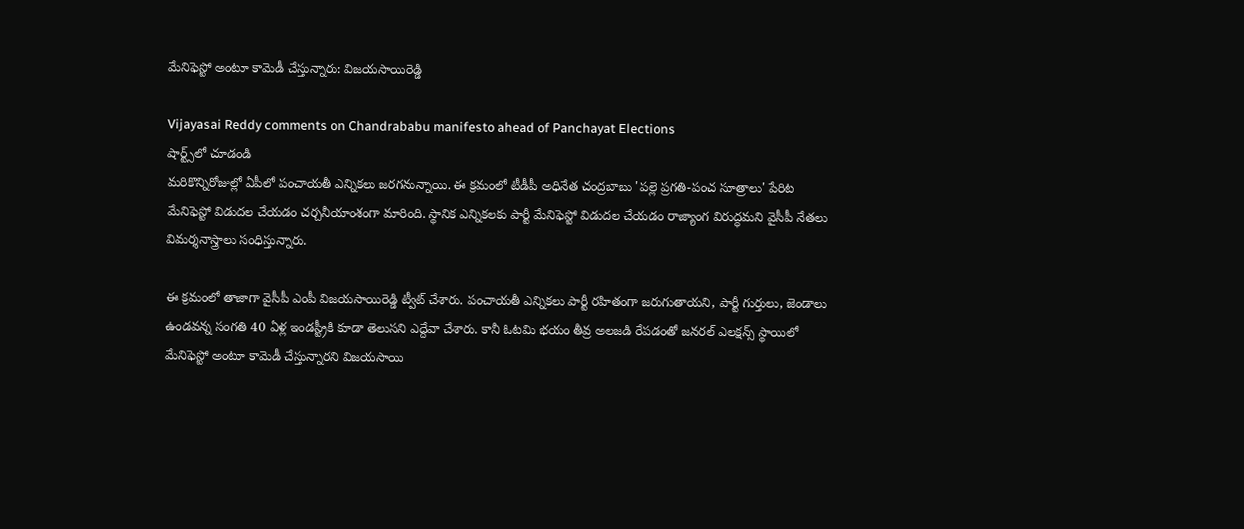మేనిఫెస్టో అంటూ కామెడీ చేస్తున్నారు: విజయసాయిరెడ్డి

Vijayasai Reddy comments on Chandrababu manifesto ahead of Panchayat Elections
షార్ట్స్‌లో చూడండి
మరికొన్నిరోజుల్లో ఏపీలో పంచాయతీ ఎన్నికలు జరగనున్నాయి. ఈ క్రమంలో టీడీపీ అధినేత చంద్రబాబు 'పల్లె ప్రగతి-పంచ సూత్రాలు' పేరిట మేనిఫెస్టో విడుదల చేయడం చర్చనీయాంశంగా మారింది. స్థానిక ఎన్నికలకు పార్టీ మేనిఫెస్టో విడుదల చేయడం రాజ్యాంగ విరుద్ధమని వైసీపీ నేతలు విమర్శనాస్త్రాలు సంధిస్తున్నారు.

ఈ క్రమంలో తాజాగా వైసీపీ ఎంపీ విజయసాయిరెడ్డి ట్వీట్ చేశారు. పంచాయతీ ఎన్నికలు పార్టీ రహితంగా జరుగుతాయని, పార్టీ గుర్తులు, జెండాలు ఉండవన్న సంగతి 40 ఏళ్ల ఇండస్ట్రీకి కూడా తెలుసని ఎద్దేవా చేశారు. కానీ ఓటమి భయం తీవ్ర అలజడి రేపడంతో జనరల్ ఎలక్షన్స్ స్థాయిలో మేనిఫెస్టో అంటూ కామెడీ చేస్తున్నారని విజయసాయి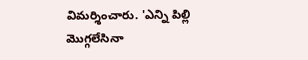విమర్శించారు. 'ఎన్ని పిల్లి మొగ్గలేసినా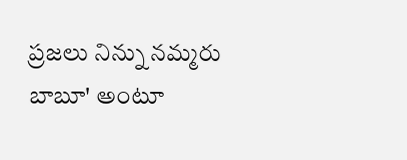ప్రజలు నిన్ను నమ్మరు బాబూ' అంటూ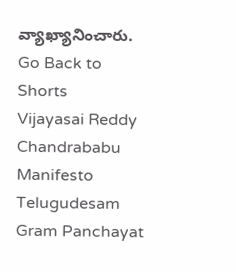వ్యాఖ్యానించారు.
Go Back to Shorts
Vijayasai Reddy
Chandrababu
Manifesto
Telugudesam
Gram Panchayat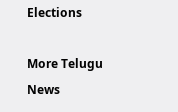Elections

More Telugu News